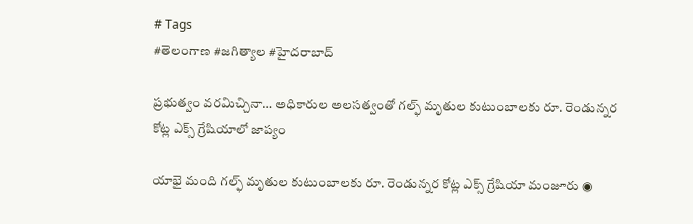# Tags
#తెలంగాణ #జగిత్యాల #హైదరాబాద్

ప్రభుత్వం వరమిచ్చినా… అధికారుల అలసత్వంతో గల్ఫ్ మృతుల కుటుంబాలకు రూ. రెండున్నర కోట్ల ఎక్స్ గ్రేషియాలో జాప్యం

యాభై మంది గల్ఫ్ మృతుల కుటుంబాలకు రూ. రెండున్నర కోట్ల ఎక్స్ గ్రేషియా మంజూరు ◉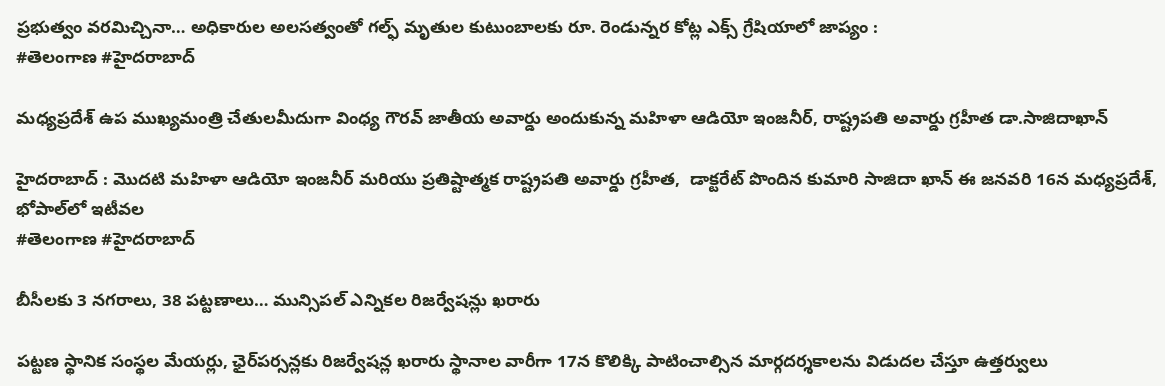ప్రభుత్వం వరమిచ్చినా… అధికారుల అలసత్వంతో గల్ఫ్ మృతుల కుటుంబాలకు రూ. రెండున్నర కోట్ల ఎక్స్ గ్రేషియాలో జాప్యం :
#తెలంగాణ #హైదరాబాద్

మధ్యప్రదేశ్ ఉప ముఖ్యమంత్రి చేతులమీదుగా వింధ్య గౌరవ్ జాతీయ అవార్డు అందుకున్న మహిళా ఆడియో ఇంజనీర్, రాష్ట్రపతి అవార్డు గ్రహీత డా.సాజిదాఖాన్

హైదరాబాద్ : మొదటి మహిళా ఆడియో ఇంజనీర్ మరియు ప్రతిష్టాత్మక రాష్ట్రపతి అవార్డు గ్రహీత,  డాక్టరేట్ పొందిన కుమారి సాజిదా ఖాన్ ఈ జనవరి 16న మధ్యప్రదేశ్, భోపాల్‌లో ఇటీవల
#తెలంగాణ #హైదరాబాద్

బీసీలకు 3 నగరాలు, 38 పట్టణాలు… మున్సిపల్ ఎన్నికల రిజర్వేషన్లు ఖరారు

పట్టణ స్థానిక సంస్థల మేయర్లు, ఛైర్‌పర్సన్లకు రిజర్వేషన్ల ఖరారు స్థానాల వారీగా 17న కొలిక్కి పాటించాల్సిన మార్గదర్శకాలను విడుదల చేస్తూ ఉత్తర్వులు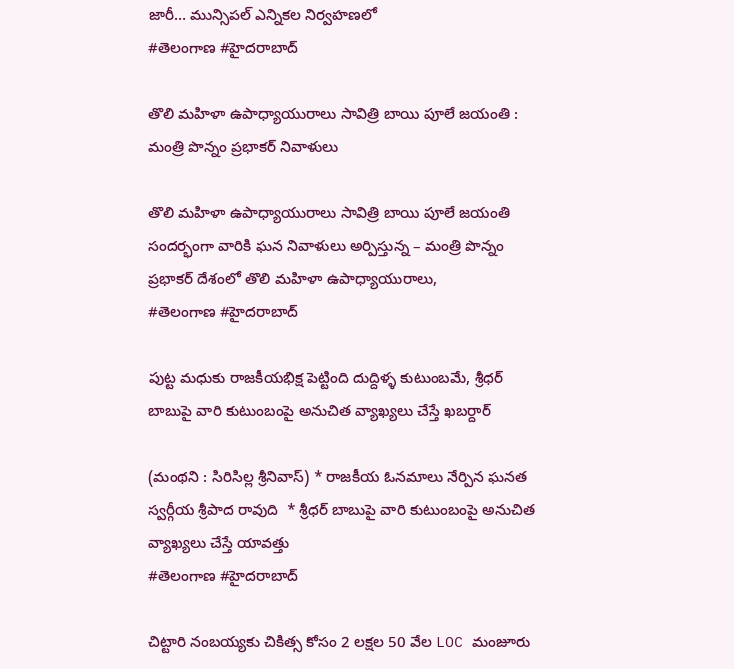జారీ… మున్సిపల్‌ ఎన్నికల నిర్వహణలో
#తెలంగాణ #హైదరాబాద్

తొలి మహిళా ఉపాధ్యాయురాలు సావిత్రి బాయి పూలే జయంతి : మంత్రి పొన్నం ప్రభాకర్ నివాళులు

తొలి మహిళా ఉపాధ్యాయురాలు సావిత్రి బాయి పూలే జయంతి సందర్భంగా వారికి ఘన నివాళులు అర్పిస్తున్న – మంత్రి పొన్నం ప్రభాకర్ దేశంలో తొలి మహిళా ఉపాధ్యాయురాలు,
#తెలంగాణ #హైదరాబాద్

పుట్ట మధుకు రాజకీయభిక్ష పెట్టింది దుద్దిళ్ళ కుటుంబమే, శ్రీధర్ బాబుపై వారి కుటుంబంపై అనుచిత వ్యాఖ్యలు చేస్తే ఖబర్దార్

(మంథని : సిరిసిల్ల శ్రీనివాస్) * రాజకీయ ఓనమాలు నేర్పిన ఘనత స్వర్గీయ శ్రీపాద రావుది  * శ్రీధర్ బాబుపై వారి కుటుంబంపై అనుచిత వ్యాఖ్యలు చేస్తే యావత్తు
#తెలంగాణ #హైదరాబాద్

చిట్టారి నంబయ్యకు చికిత్స కోసం 2 లక్షల 50 వేల LOC మంజూరు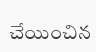చేయించిన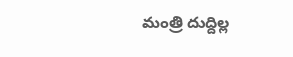మంత్రి దుద్దిల్ల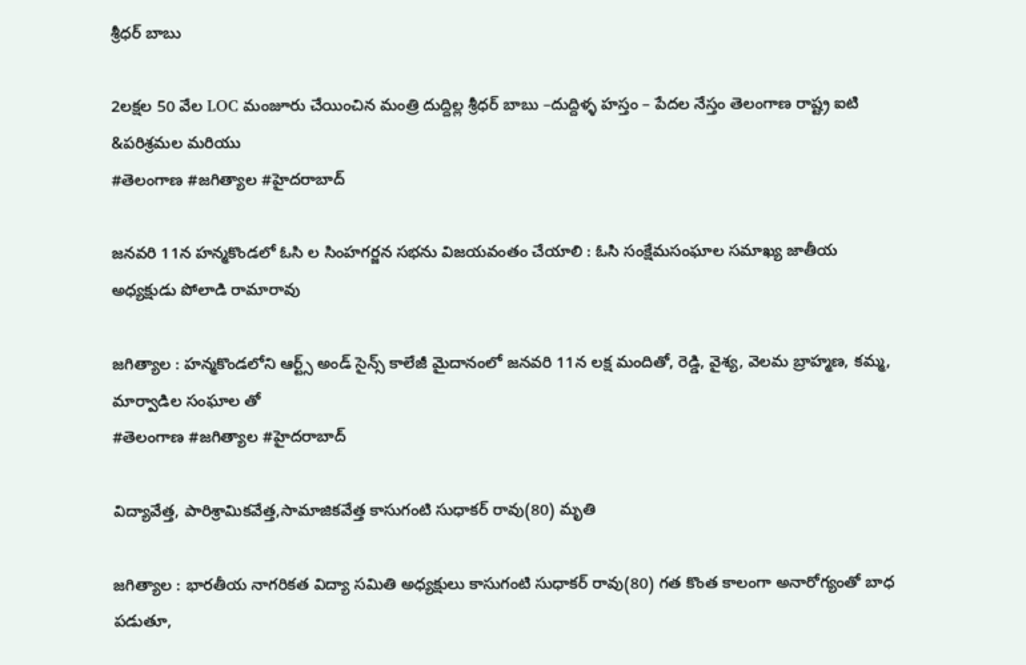శ్రీధర్ బాబు

2లక్షల 50 వేల LOC మంజూరు చేయించిన మంత్రి దుద్దిల్ల శ్రీధర్ బాబు –దుద్దిళ్ళ హస్తం – పేదల నేస్తం తెలంగాణ రాష్ట్ర ఐటి &పరిశ్రమల మరియు
#తెలంగాణ #జగిత్యాల #హైదరాబాద్

జనవరి 11న హన్మకొండలో ఓసి ల సింహగర్జన సభను విజయవంతం చేయాలి : ఓసి సంక్షేమసంఘాల సమాఖ్య జాతీయ అధ్యక్షుడు పోలాడి రామారావు

జగిత్యాల : హన్మకొండలోని ఆర్ట్స్ అండ్ సైన్స్ కాలేజీ మైదానంలో జనవరి 11న లక్ష మందితో, రెడ్డి, వైశ్య, వెలమ బ్రాహ్మణ, కమ్మ, మార్వాడిల సంఘాల తో
#తెలంగాణ #జగిత్యాల #హైదరాబాద్

విద్యావేత్త, పారిశ్రామికవేత్త,సామాజికవేత్త కాసుగంటి సుధాకర్ రావు(80) మృతి

జగిత్యాల : భారతీయ నాగరికత విద్యా సమితి అధ్యక్షులు కాసుగంటి సుధాకర్ రావు(80) గత కొంత కాలంగా అనారోగ్యంతో బాధ పడుతూ,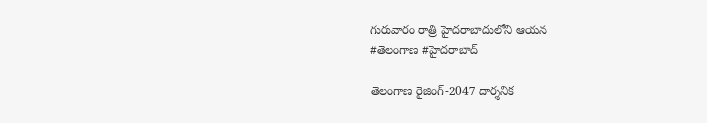గురువారం రాత్రి హైదరాబాదులోని ఆయన
#తెలంగాణ #హైదరాబాద్

తెలంగాణ రైజింగ్-2047 దార్శనిక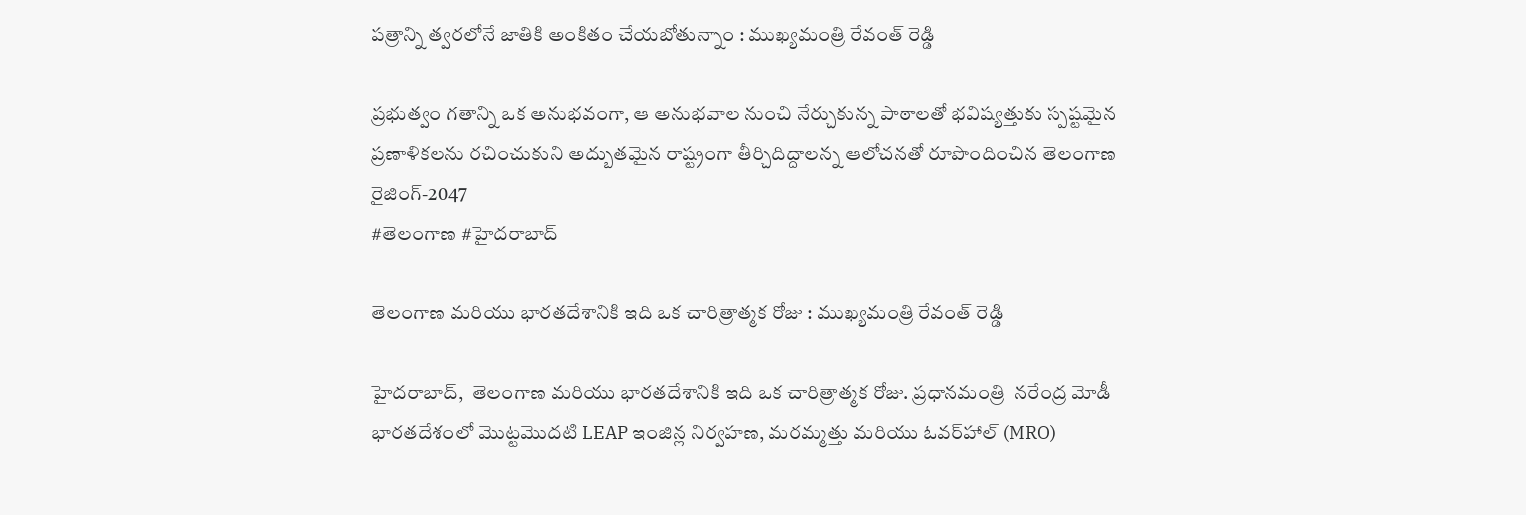పత్రాన్ని త్వరలోనే జాతికి అంకితం చేయబోతున్నాం : ముఖ్యమంత్రి రేవంత్ రెడ్డి

ప్రభుత్వం గతాన్ని ఒక అనుభవంగా, ఆ అనుభవాల నుంచి నేర్చుకున్న పాఠాలతో భవిష్యత్తుకు స్పష్టమైన ప్రణాళికలను రచించుకుని అద్బుతమైన రాష్ట్రంగా తీర్చిదిద్దాలన్న ఆలోచనతో రూపొందించిన తెలంగాణ రైజింగ్-2047
#తెలంగాణ #హైదరాబాద్

తెలంగాణ మరియు భారతదేశానికి ఇది ఒక చారిత్రాత్మక రోజు : ముఖ్యమంత్రి రేవంత్ రెడ్డి

హైదరాబాద్,  తెలంగాణ మరియు భారతదేశానికి ఇది ఒక చారిత్రాత్మక రోజు. ప్రధానమంత్రి  నరేంద్ర మోడీ భారతదేశంలో మొట్టమొదటి LEAP ఇంజిన్ల నిర్వహణ, మరమ్మత్తు మరియు ఓవర్‌హాల్ (MRO)